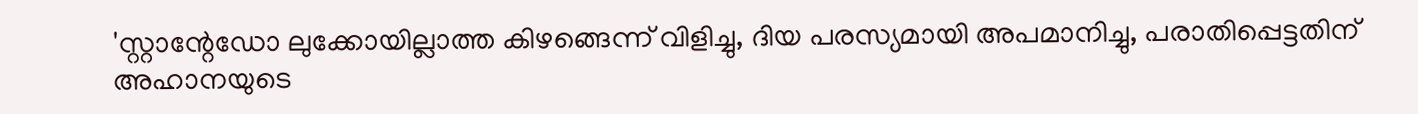'സ്റ്റാന്റേഡോ ലുക്കോയില്ലാത്ത കിഴങ്ങെന്ന് വിളിച്ചു, ദിയ പരസ്യമായി അപമാനിച്ചു, പരാതിപ്പെട്ടതിന് അഹാനയുടെ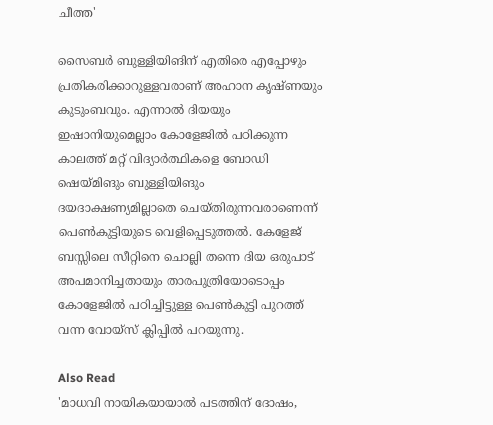ചീത്ത'

സൈബർ ബുള്ളിയിങിന് എതിരെ എപ്പോഴും പ്രതികരിക്കാറുള്ളവരാണ് അഹാന കൃഷ്ണയും കുടുംബവും. എന്നാൽ ദിയയും ഇഷാനിയുമെല്ലാം കോളേജിൽ പഠിക്കുന്ന കാലത്ത് മറ്റ് വിദ്യാർത്ഥികളെ ബോഡി ഷെയ്മിങും ബുള്ളിയിങും ദയദാക്ഷണ്യമില്ലാതെ ചെയ്തിരുന്നവരാണെന്ന് പെൺകുട്ടിയുടെ വെളിപ്പെടുത്തൽ. കേളേജ് ബസ്സിലെ സീറ്റിനെ ചൊല്ലി തന്നെ ദിയ ഒരുപാട് അപമാനിച്ചതായും താരപുത്രിയോടൊപ്പം കോളേജിൽ പഠിച്ചിട്ടുള്ള പെൺകുട്ടി പുറത്ത് വന്ന വോയ്സ് ക്ലിപ്പിൽ പറയുന്നു.

Also Read
'മാധവി നായികയായാൽ പടത്തിന് ദോഷം,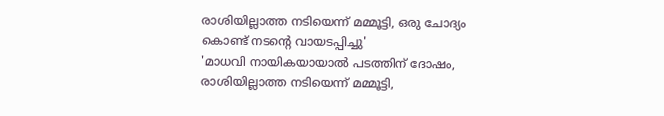രാശിയില്ലാത്ത നടിയെന്ന് മമ്മൂട്ടി, ഒരു ചോദ്യം കൊണ്ട് നടന്റെ വായടപ്പിച്ചു'
'മാധവി നായികയായാൽ പടത്തിന് ദോഷം, രാശിയില്ലാത്ത നടിയെന്ന് മമ്മൂട്ടി,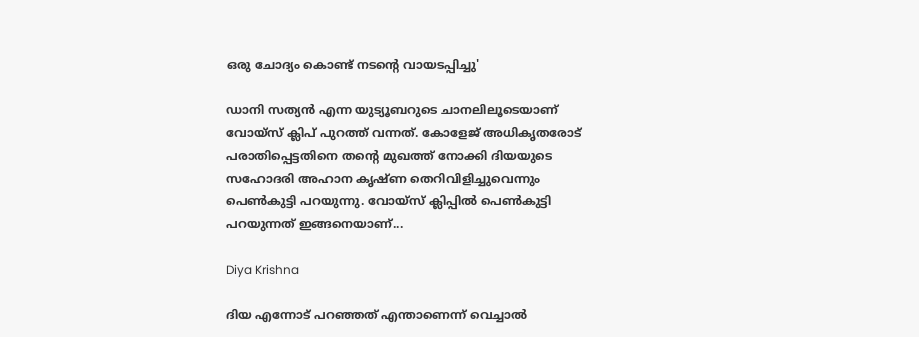ഒരു ചോദ്യം കൊണ്ട് നടന്റെ വായടപ്പിച്ചു'

ഡാനി സത്യൻ എന്ന യുട്യൂബറുടെ ചാനലിലൂടെയാണ് വോയ്സ് ക്ലിപ് പുറത്ത് വന്നത്. കോളേജ് അധികൃതരോട് പരാതിപ്പെട്ടതിനെ തന്റെ മുഖത്ത് നോക്കി ദിയയുടെ സഹോദരി അഹാന കൃഷ്ണ തെറിവിളിച്ചുവെന്നും പെൺകുട്ടി പറയുന്നു. വോയ്സ് ക്ലിപ്പിൽ പെൺകുട്ടി പറയുന്നത് ഇങ്ങനെയാണ്...

Diya Krishna

ദിയ എന്നോട് പറഞ്ഞത് എന്താണെന്ന് വെച്ചാൽ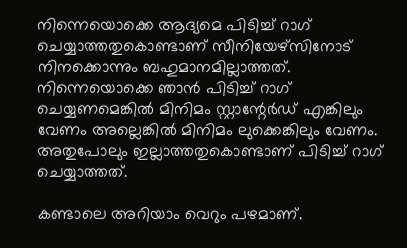നിന്നെയൊക്കെ ആദ്യമെ പിടിച്ച് റാഗ് ചെയ്യാത്തതുകൊണ്ടാണ് സീനിയേഴ്സിനോട് നിനക്കൊന്നും ബഹുമാനമില്ലാത്തത്. നിന്നെയൊക്കെ ഞാൻ പിടിച്ച് റാഗ് ചെയ്യണമെങ്കിൽ മിനിമം സ്റ്റാന്റേർഡ് എങ്കിലും വേണം അല്ലെങ്കിൽ മിനിമം ലുക്കെങ്കിലും വേണം. അതുപോലും ഇല്ലാത്തതുകൊണ്ടാണ് പിടിച്ച് റാഗ് ചെയ്യാത്തത്.

കണ്ടാലെ അറിയാം വെറും പഴമാണ്.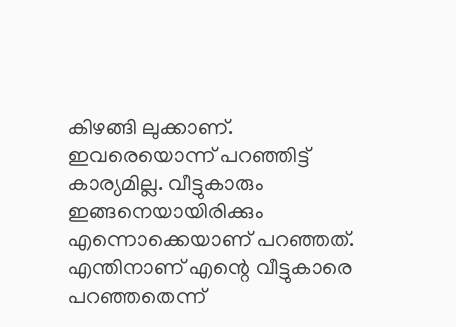കിഴങ്ങി ലുക്കാണ്. ഇവരെയൊന്ന് പറഞ്ഞിട്ട് കാര്യമില്ല. വീട്ടുകാരും ഇങ്ങനെയായിരിക്കും എന്നൊക്കെയാണ് പറഞ്ഞത്. എന്തിനാണ് എന്റെ വീട്ടുകാരെ പറഞ്ഞതെന്ന്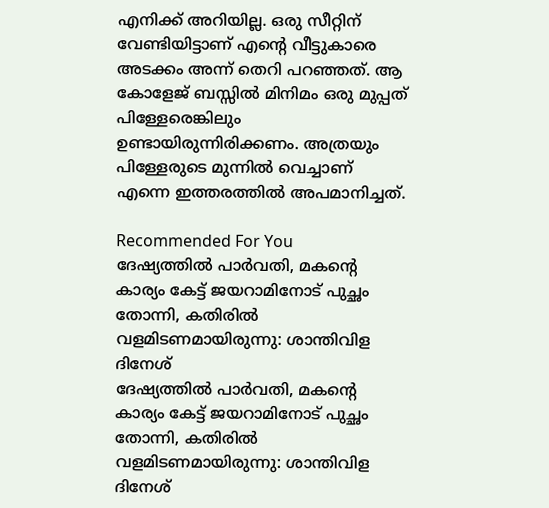എനിക്ക് അറിയില്ല. ഒരു സീറ്റിന് വേണ്ടിയിട്ടാണ് എന്റെ വീട്ടുകാരെ അടക്കം അന്ന് തെറി പറഞ്ഞത്. ആ കോളേജ് ബസ്സിൽ മിനിമം ഒരു മുപ്പത് പിള്ളേരെങ്കിലും ഉണ്ടായിരുന്നിരിക്കണം. അത്രയും പിള്ളേരുടെ മുന്നിൽ വെച്ചാണ് എന്നെ ഇത്തരത്തിൽ അപമാനിച്ചത്.

Recommended For You
ദേഷ്യത്തിൽ പാർവതി, മകന്റെ കാര്യം കേട്ട് ജയറാമിനോട് പുച്ഛം തോന്നി, കതിരിൽ വളമിടണമായിരുന്നു: ശാന്തിവിള ദിനേശ്
ദേഷ്യത്തിൽ പാർവതി, മകന്റെ കാര്യം കേട്ട് ജയറാമിനോട് പുച്ഛം തോന്നി, കതിരിൽ വളമിടണമായിരുന്നു: ശാന്തിവിള ദിനേശ്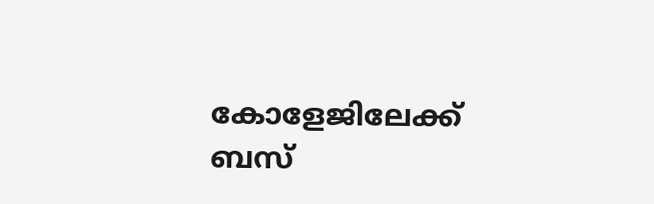കോളേജിലേക്ക് ബസ്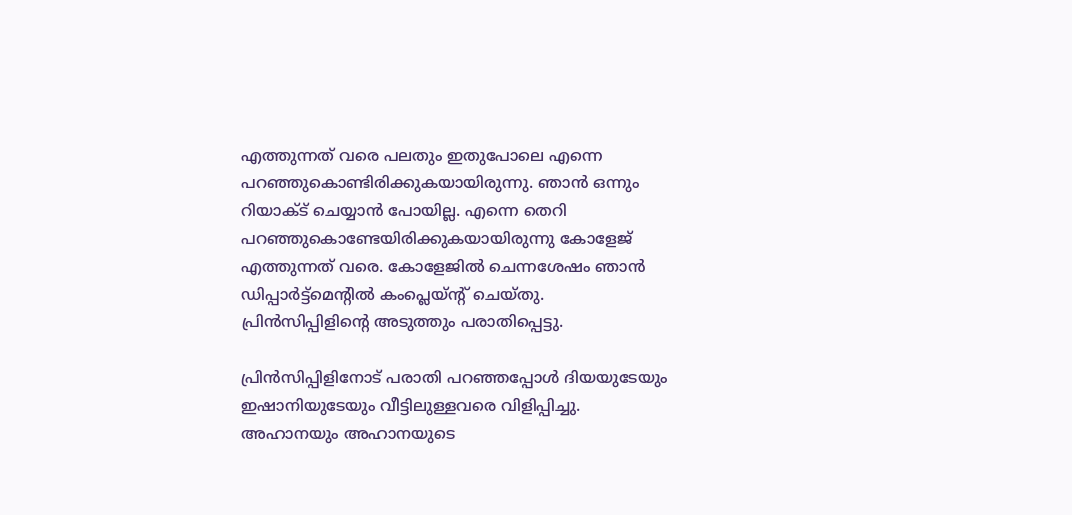എത്തുന്നത് വരെ പലതും ഇതുപോലെ എന്നെ പറ‍‍ഞ്ഞുകൊണ്ടിരിക്കുകയായിരുന്നു. ഞാൻ ഒന്നും റിയാക്ട് ചെയ്യാൻ പോയില്ല. എന്നെ തെറി പറഞ്ഞുകൊണ്ടേയിരിക്കുകയായിരുന്നു കോളേജ് എത്തുന്നത് വരെ. കോളേജിൽ ചെന്നശേഷം ഞാൻ ഡിപ്പാർട്ട്മെന്റിൽ കംപ്ലെയ്ന്റ് ചെയ്തു. പ്രിൻസിപ്പിളിന്റെ അടുത്തും പരാതിപ്പെട്ടു.

പ്രിൻസിപ്പിളിനോട് പരാതി പറഞ്ഞപ്പോൾ ദിയയുടേയും ഇഷാനിയുടേയും വീട്ടിലുള്ളവരെ വിളിപ്പിച്ചു. അഹാനയും അഹാനയുടെ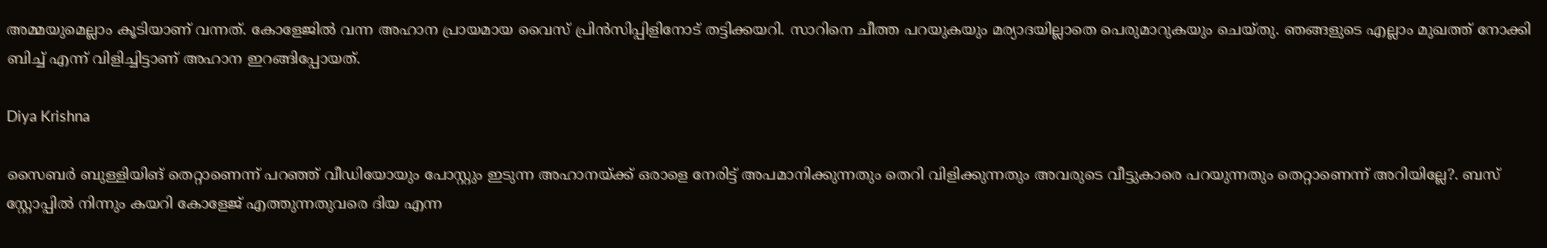അമ്മയുമെല്ലാം കൂടിയാണ് വന്നത്. കോളേജിൽ വന്ന അഹാന പ്രായമായ വൈസ് പ്രിൻസിപ്പിളിനോട് തട്ടിക്കയറി. സാറിനെ ചീത്ത പറയുകയും മര്യാദയില്ലാതെ പെരുമാറുകയും ചെയ്തു. ഞങ്ങളുടെ എല്ലാം മുഖത്ത് നോക്കി ബിച്ച് എന്ന് വിളിച്ചിട്ടാണ് അഹാന ഇറങ്ങിപ്പോയത്.

Diya Krishna

സൈബർ ബുള്ളിയിങ് തെറ്റാണെന്ന് പറഞ്ഞ് വീഡിയോയും പോസ്റ്റും ഇടുന്ന അഹാനയ്ക്ക് ഒരാളെ നേരിട്ട് അപമാനിക്കുന്നതും തെറി വിളിക്കുന്നതും അവരുടെ വീട്ടുകാരെ പറയുന്നതും തെറ്റാണെന്ന് അറിയില്ലേ?. ബസ് സ്റ്റോപ്പിൽ നിന്നും കയറി കോളേജ് എത്തുന്നതുവരെ ദിയ എന്ന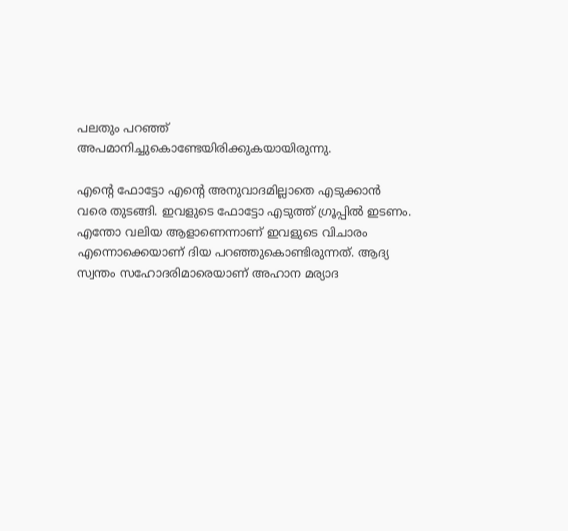പലതും പറഞ്ഞ് അപമാനിച്ചുകൊണ്ടേയിരിക്കുകയായിരുന്നു.

എന്റെ ഫോട്ടോ എന്റെ അനുവാദമില്ലാതെ എടുക്കാൻ വരെ തുടങ്ങി. ഇവളുടെ ഫോട്ടോ എടുത്ത് ഗ്രൂപ്പിൽ ഇടണം. എന്തോ വലിയ ആളാണെന്നാണ് ഇവളുടെ വിചാരം എന്നൊക്കെയാണ് ദിയ പറഞ്ഞുകൊണ്ടിരുന്നത്. ആദ്യ സ്വന്തം സഹോദരിമാരെയാണ് അഹാന മര്യാദ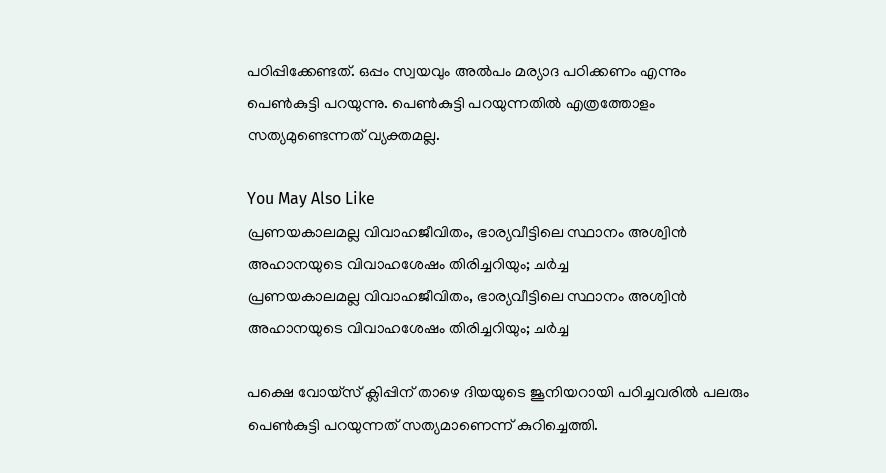പഠിപ്പിക്കേണ്ടത്. ഒപ്പം സ്വയവും അൽപം മര്യാദ പഠിക്കണം എന്നും പെൺകുട്ടി പറയുന്നു. പെൺകുട്ടി പറയുന്നതിൽ എത്രത്തോളം സത്യമുണ്ടെന്നത് വ്യക്തമല്ല.

You May Also Like
പ്രണയകാലമല്ല വിവാഹജീവിതം, ഭാര്യവീട്ടിലെ സ്ഥാനം അശ്വിൻ അഹാനയുടെ വിവാഹശേഷം തിരിച്ചറിയും; ചർച്ച
പ്രണയകാലമല്ല വിവാഹജീവിതം, ഭാര്യവീട്ടിലെ സ്ഥാനം അശ്വിൻ അഹാനയുടെ വിവാഹശേഷം തിരിച്ചറിയും; ചർച്ച

പക്ഷെ വോയ്സ് ക്ലിപ്പിന് താഴെ ദിയയുടെ ജൂനിയറായി പഠിച്ചവരിൽ പലരും പെൺകുട്ടി പറയുന്നത് സത്യമാണെന്ന് കുറിച്ചെത്തി.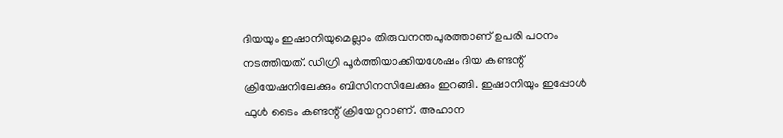ദിയയും ഇഷാനിയുമെല്ലാം തിരുവനന്തപുരത്താണ് ഉപരി പഠനം നടത്തിയത്. ഡിഗ്രി പൂർത്തിയാക്കിയശേഷം ദിയ കണ്ടന്റ് ക്രിയേഷനിലേക്കും ബിസിനസിലേക്കും ഇറങ്ങി. ഇഷാനിയും ഇപ്പോൾ ഫുൾ ടൈം കണ്ടന്റ് ക്രിയേറ്ററാണ്. അഹാന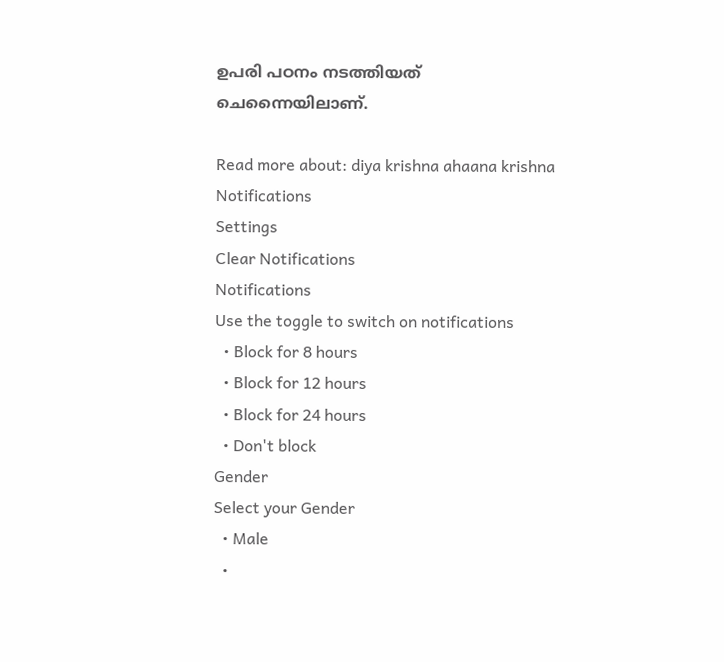ഉപരി പഠനം നടത്തിയത് ചെന്നൈയിലാണ്.

Read more about: diya krishna ahaana krishna
Notifications
Settings
Clear Notifications
Notifications
Use the toggle to switch on notifications
  • Block for 8 hours
  • Block for 12 hours
  • Block for 24 hours
  • Don't block
Gender
Select your Gender
  • Male
  •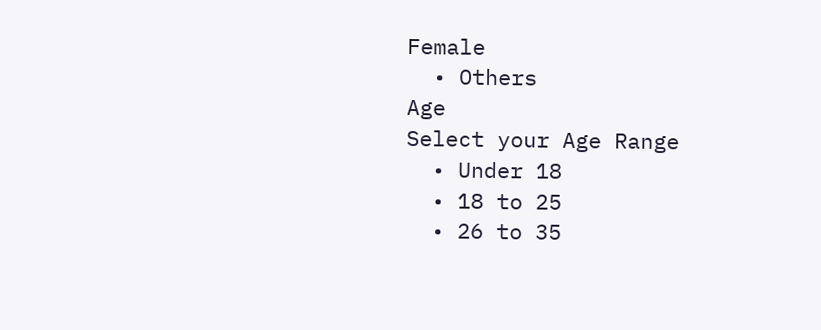Female
  • Others
Age
Select your Age Range
  • Under 18
  • 18 to 25
  • 26 to 35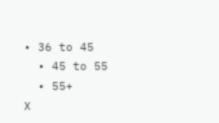• 36 to 45
  • 45 to 55
  • 55+
X